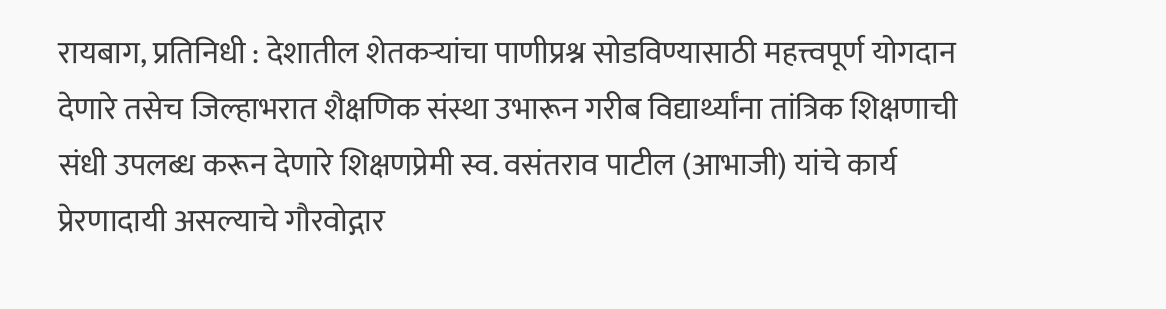रायबाग, प्रतिनिधी : देशातील शेतकऱ्यांचा पाणीप्रश्न सोडविण्यासाठी महत्त्वपूर्ण योगदान देणारे तसेच जिल्हाभरात शैक्षणिक संस्था उभारून गरीब विद्यार्थ्यांना तांत्रिक शिक्षणाची संधी उपलब्ध करून देणारे शिक्षणप्रेमी स्व. वसंतराव पाटील (आभाजी) यांचे कार्य प्रेरणादायी असल्याचे गौरवोद्गार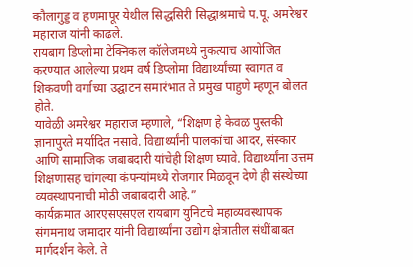कौलागुड्ड व हणमापूर येथील सिद्धसिरी सिद्धाश्रमाचे प.पू. अमरेश्वर महाराज यांनी काढले.
रायबाग डिप्लोमा टेक्निकल कॉलेजमध्ये नुकत्याच आयोजित करण्यात आलेल्या प्रथम वर्ष डिप्लोमा विद्यार्थ्यांच्या स्वागत व शिकवणी वर्गाच्या उद्घाटन समारंभात ते प्रमुख पाहुणे म्हणून बोलत होते.
यावेळी अमरेश्वर महाराज म्हणाले, “शिक्षण हे केवळ पुस्तकी ज्ञानापुरते मर्यादित नसावे. विद्यार्थ्यांनी पालकांचा आदर, संस्कार आणि सामाजिक जबाबदारी यांचेही शिक्षण घ्यावे. विद्यार्थ्यांना उत्तम शिक्षणासह चांगल्या कंपन्यांमध्ये रोजगार मिळवून देणे ही संस्थेच्या व्यवस्थापनाची मोठी जबाबदारी आहे.”
कार्यक्रमात आरएसएसएल रायबाग युनिटचे महाव्यवस्थापक संगमनाथ जमादार यांनी विद्यार्थ्यांना उद्योग क्षेत्रातील संधींबाबत मार्गदर्शन केले. ते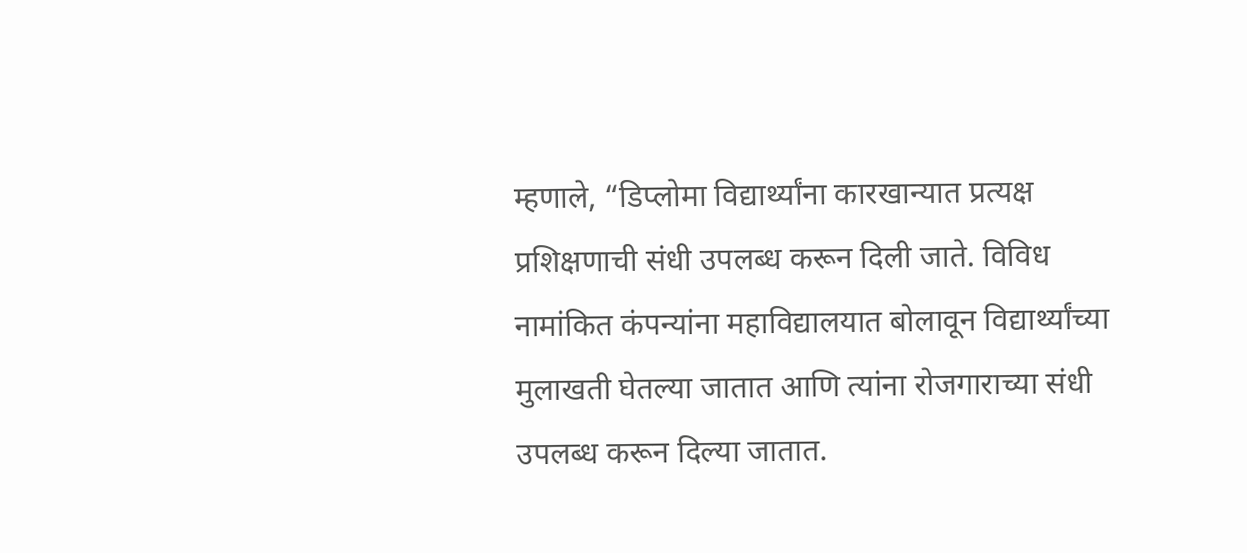म्हणाले, “डिप्लोमा विद्यार्थ्यांना कारखान्यात प्रत्यक्ष प्रशिक्षणाची संधी उपलब्ध करून दिली जाते. विविध नामांकित कंपन्यांना महाविद्यालयात बोलावून विद्यार्थ्यांच्या मुलाखती घेतल्या जातात आणि त्यांना रोजगाराच्या संधी उपलब्ध करून दिल्या जातात.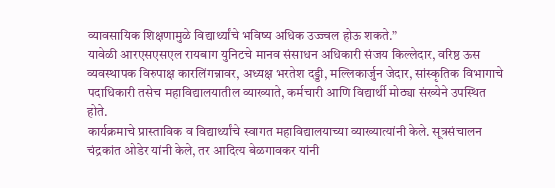व्यावसायिक शिक्षणामुळे विद्यार्थ्यांचे भविष्य अधिक उज्ज्वल होऊ शकते.”
यावेळी आरएसएसएल रायबाग युनिटचे मानव संसाधन अधिकारी संजय किल्लेदार, वरिष्ठ ऊस व्यवस्थापक विरुपाक्ष कारलिंगन्नावर, अध्यक्ष भरतेश दड्डी, मल्लिकार्जुन जेदार, सांस्कृतिक विभागाचे पदाधिकारी तसेच महाविद्यालयातील व्याख्याते, कर्मचारी आणि विद्यार्थी मोठ्या संख्येने उपस्थित होते.
कार्यक्रमाचे प्रास्ताविक व विद्यार्थ्यांचे स्वागत महाविद्यालयाच्या व्याख्यात्यांनी केले. सूत्रसंचालन चंद्रकांत ओडेर यांनी केले, तर आदित्य बेळगावकर यांनी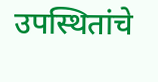उपस्थितांचे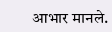आभार मानले.